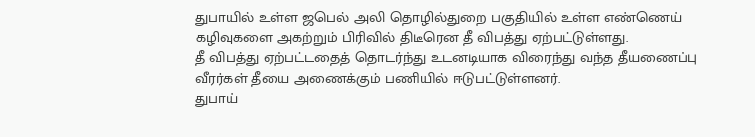துபாயில் உள்ள ஜபெல் அலி தொழில்துறை பகுதியில் உள்ள எண்ணெய் கழிவுகளை அகற்றும் பிரிவில் திடீரென தீ விபத்து ஏற்பட்டுள்ளது.
தீ விபத்து ஏற்பட்டதைத் தொடர்ந்து உடனடியாக விரைந்து வந்த தீயணைப்பு வீரர்கள் தீயை அணைக்கும் பணியில் ஈடுபட்டுள்ளனர்.
துபாய்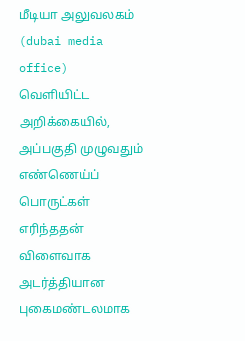மீடியா அலுவலகம் (dubai media office) வெளியிட்ட அறிக்கையில், அப்பகுதி முழுவதும் எண்ணெய்ப் பொருட்கள் எரிந்ததன் விளைவாக அடர்த்தியான புகைமண்டலமாக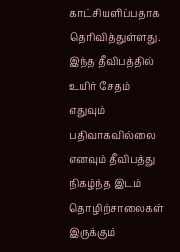காட்சியளிப்பதாக தெரிவித்துள்ளது. இந்த தீவிபத்தில் உயிர் சேதம் எதுவும் பதிவாகவில்லை எனவும் தீவிபத்து நிகழ்ந்த இடம் தொழிற்சாலைகள் இருக்கும்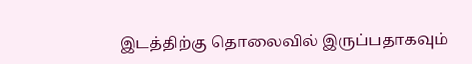இடத்திற்கு தொலைவில் இருப்பதாகவும்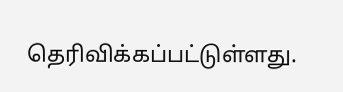தெரிவிக்கப்பட்டுள்ளது.